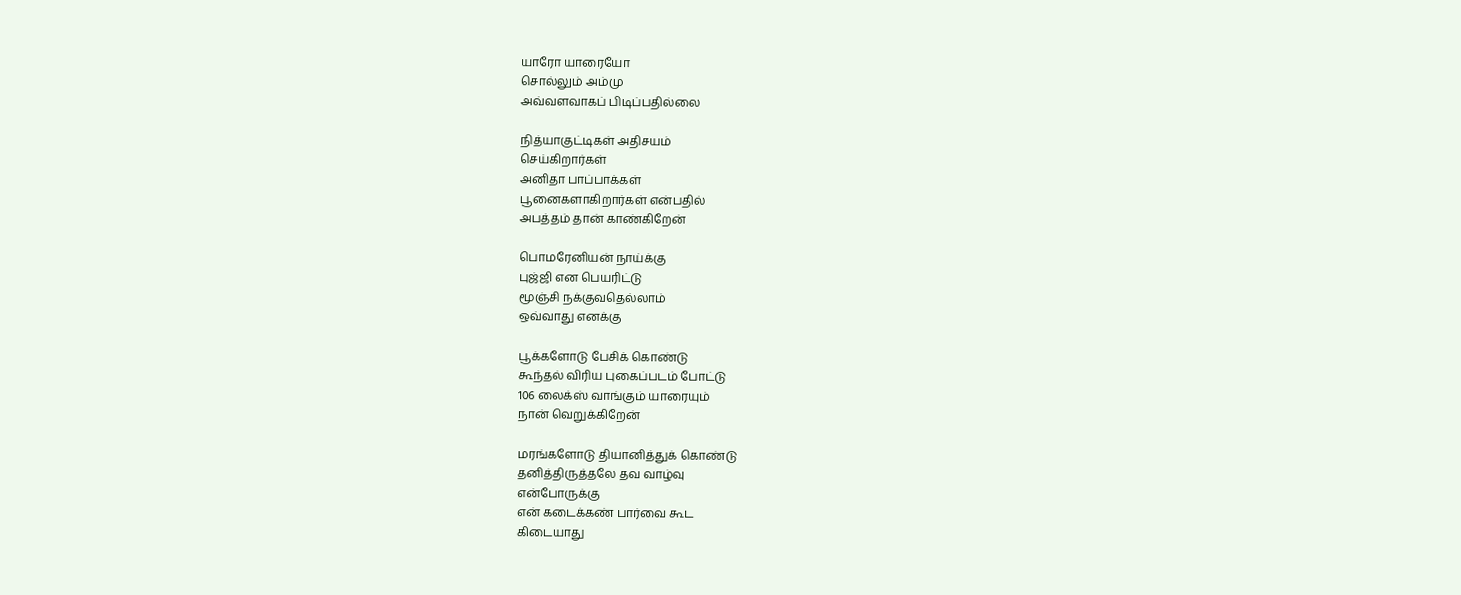யாரோ யாரையோ
சொல்லும் அம்மு
அவ்வளவாகப் பிடிப்பதில்லை

நித்யாகுட்டிகள் அதிசயம்
செய்கிறார்கள்
அனிதா பாப்பாக்கள்
பூனைகளாகிறார்கள் என்பதில்
அபத்தம் தான் காண்கிறேன்

பொமரேனியன் நாய்க்கு
புஜ்ஜி என பெயரிட்டு
மூஞ்சி நக்குவதெல்லாம்
ஒவ்வாது எனக்கு

பூக்களோடு பேசிக் கொண்டு
கூந்தல் விரிய புகைப்படம் போட்டு
106 லைக்ஸ் வாங்கும் யாரையும்
நான் வெறுக்கிறேன்

மரங்களோடு தியானித்துக் கொண்டு
தனித்திருத்தலே தவ வாழ்வு
என்போருக்கு
என் கடைக்கண் பார்வை கூட
கிடையாது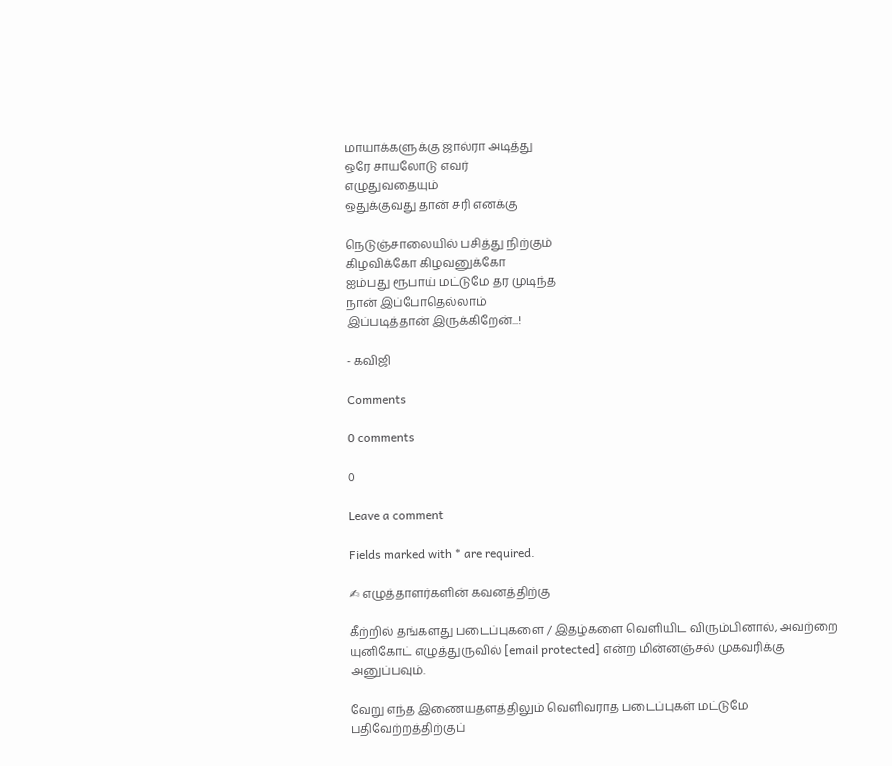மாயாக்களுக்கு ஜால்ரா அடித்து
ஒரே சாயலோடு எவர்
எழுதுவதையும்
ஒதுக்குவது தான் சரி எனக்கு

நெடுஞ்சாலையில் பசித்து நிற்கும்
கிழவிக்கோ கிழவனுக்கோ
ஐம்பது ரூபாய் மட்டுமே தர முடிந்த
நான் இப்போதெல்லாம்
இப்படித்தான் இருக்கிறேன்...!

- கவிஜி

Comments

0 comments

0

Leave a comment

Fields marked with * are required.

✍ எழுத்தாளர்களின் கவனத்திற்கு

கீற்றில் தங்களது படைப்புகளை / இதழ்களை வெளியிட விரும்பினால், அவற்றை யுனிகோட் எழுத்துருவில் [email protected] என்ற மின்னஞ்சல் முகவரிக்கு அனுப்பவும்.

வேறு எந்த இணையதளத்திலும் வெளிவராத படைப்புகள் மட்டுமே பதிவேற்றத்திற்குப்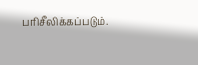பரிசீலிக்கப்படும்.